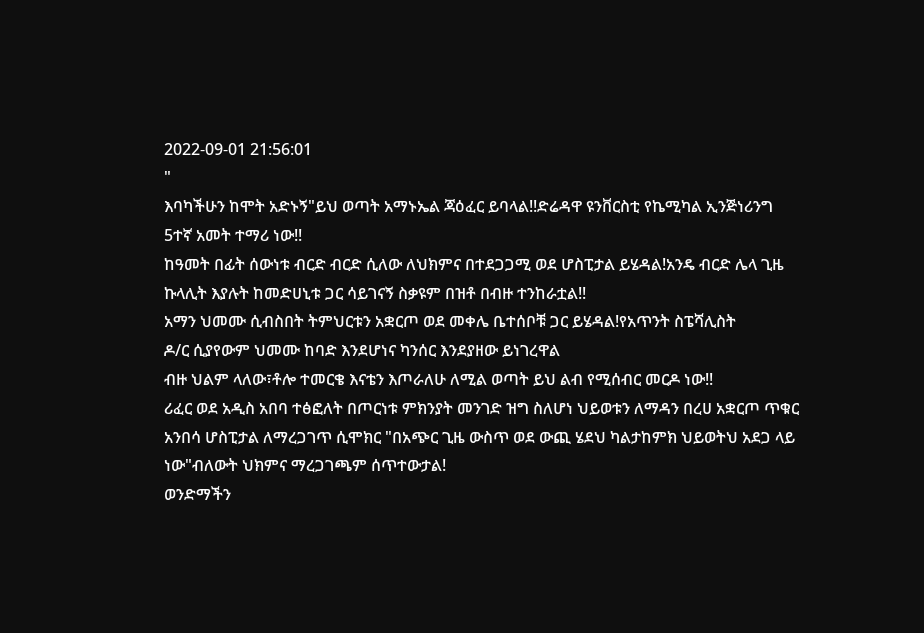2022-09-01 21:56:01
"
እባካችሁን ከሞት አድኑኝ"ይህ ወጣት አማኑኤል ጃዕፈር ይባላል!!ድሬዳዋ ዩንቨርስቲ የኬሚካል ኢንጅነሪንግ 5ተኛ አመት ተማሪ ነው!!
ከዓመት በፊት ሰውነቱ ብርድ ብርድ ሲለው ለህክምና በተደጋጋሚ ወደ ሆስፒታል ይሄዳል!አንዴ ብርድ ሌላ ጊዜ ኩላሊት እያሉት ከመድሀኒቱ ጋር ሳይገናኝ ስቃዩም በዝቶ በብዙ ተንከራቷል!!
አማን ህመሙ ሲብስበት ትምህርቱን አቋርጦ ወደ መቀሌ ቤተሰቦቹ ጋር ይሄዳል!የአጥንት ስፔሻሊስት
ዶ/ር ሲያየውም ህመሙ ከባድ እንደሆነና ካንሰር እንደያዘው ይነገረዋል
ብዙ ህልም ላለው፣ቶሎ ተመርቄ እናቴን እጦራለሁ ለሚል ወጣት ይህ ልብ የሚሰብር መርዶ ነው!!
ሪፈር ወደ አዲስ አበባ ተፅፎለት በጦርነቱ ምክንያት መንገድ ዝግ ስለሆነ ህይወቱን ለማዳን በረሀ አቋርጦ ጥቁር አንበሳ ሆስፒታል ለማረጋገጥ ሲሞክር "በአጭር ጊዜ ውስጥ ወደ ውጪ ሄደህ ካልታከምክ ህይወትህ አደጋ ላይ ነው"ብለውት ህክምና ማረጋገጫም ሰጥተውታል!
ወንድማችን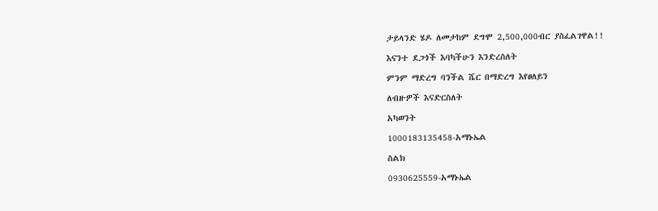ታይላንድ ሄዶ ለመታከም ደግሞ 2,500,000ብር ያስፈልገዋል!!
እናንተ ደጋጎች እባካችሁን እንድረስለት
ምንም ማድረግ ባንችል ሼር በማድረግ እየፀለይን
ለብዙዎች እናድርስለት
አካወንት
1000183135458-አማኑኤል
ስልክ
0930625559-አማኑኤል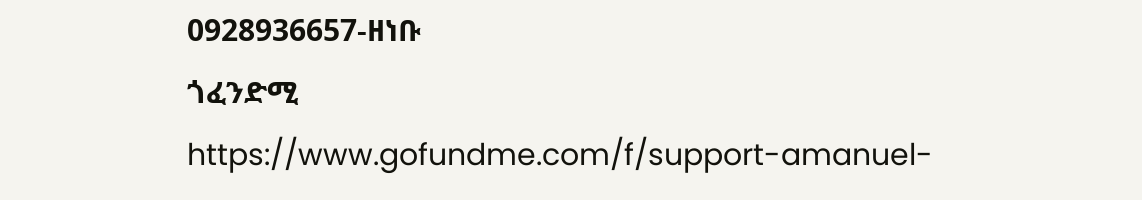0928936657-ዘነቡ
ጎፈንድሚ
https://www.gofundme.com/f/support-amanuel-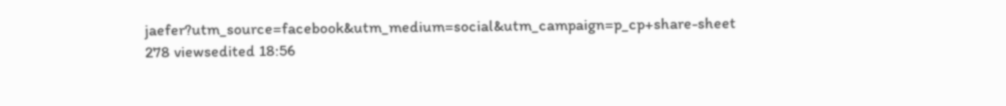jaefer?utm_source=facebook&utm_medium=social&utm_campaign=p_cp+share-sheet
278 viewsedited 18:56